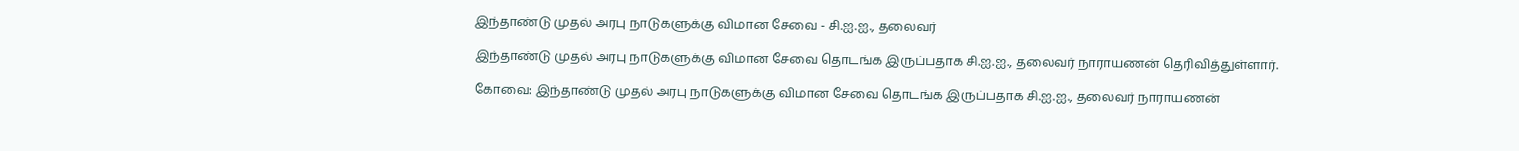இந்தாண்டு முதல் அரபு நாடுகளுக்கு விமான சேவை - சி.ஐ.ஐ., தலைவர்

இந்தாண்டு முதல் அரபு நாடுகளுக்கு விமான சேவை தொடங்க இருப்பதாக சி.ஐ.ஐ., தலைவர் நாராயணன் தெரிவித்துள்ளார்.

கோவை: இந்தாண்டு முதல் அரபு நாடுகளுக்கு விமான சேவை தொடங்க இருப்பதாக சி.ஐ.ஐ., தலைவர் நாராயணன்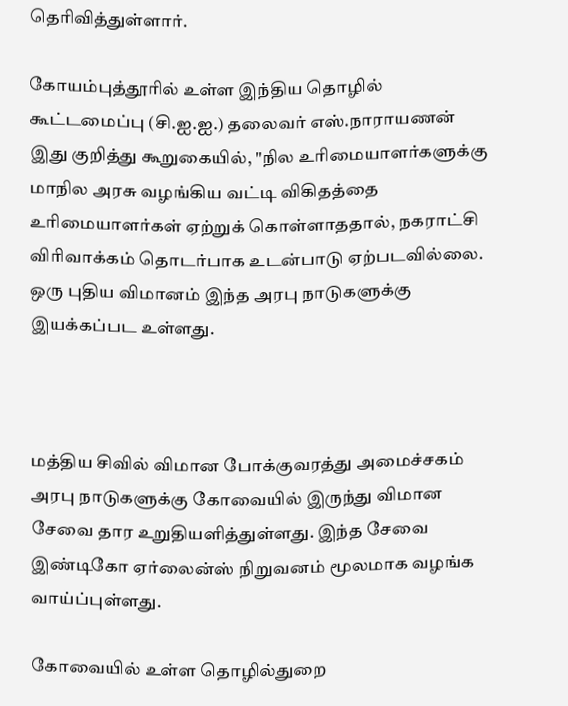தெரிவித்துள்ளார்.

கோயம்புத்தூரில் உள்ள இந்திய தொழில் கூட்டமைப்பு (சி.ஐ.ஐ.) தலைவர் எஸ்.நாராயணன் இது குறித்து கூறுகையில், "நில உரிமையாளர்களுக்கு மாநில அரசு வழங்கிய வட்டி விகிதத்தை உரிமையாளர்கள் ஏற்றுக் கொள்ளாததால், நகராட்சி விரிவாக்கம் தொடர்பாக உடன்பாடு ஏற்படவில்லை. ஒரு புதிய விமானம் இந்த அரபு நாடுகளுக்கு இயக்கப்பட உள்ளது.



மத்திய சிவில் விமான போக்குவரத்து அமைச்சகம் அரபு நாடுகளுக்கு கோவையில் இருந்து விமான சேவை தார உறுதியளித்துள்ளது. இந்த சேவை இண்டிகோ ஏர்லைன்ஸ் நிறுவனம் மூலமாக வழங்க வாய்ப்புள்ளது.

கோவையில் உள்ள தொழில்துறை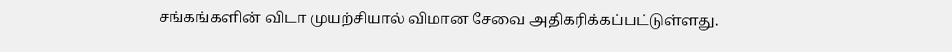சங்கங்களின் விடா முயற்சியால் விமான சேவை அதிகரிக்கப்பட்டுள்ளது.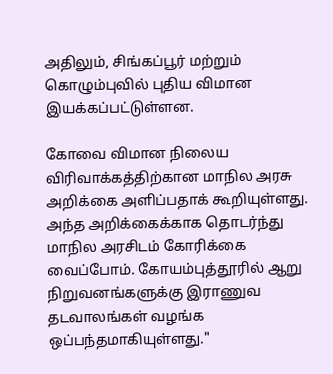அதிலும், சிங்கப்பூர் மற்றும் கொழும்புவில் புதிய விமான இயக்கப்பட்டுள்ளன.

கோவை விமான நிலைய விரிவாக்கத்திற்கான மாநில அரசு அறிக்கை அளிப்பதாக் கூறியுள்ளது. அந்த அறிக்கைக்காக தொடர்ந்து மாநில அரசிடம் கோரிக்கை வைப்போம். கோயம்புத்தூரில் ஆறு நிறுவனங்களுக்கு இராணுவ தடவாலங்கள் வழங்க ஒப்பந்தமாகியுள்ளது."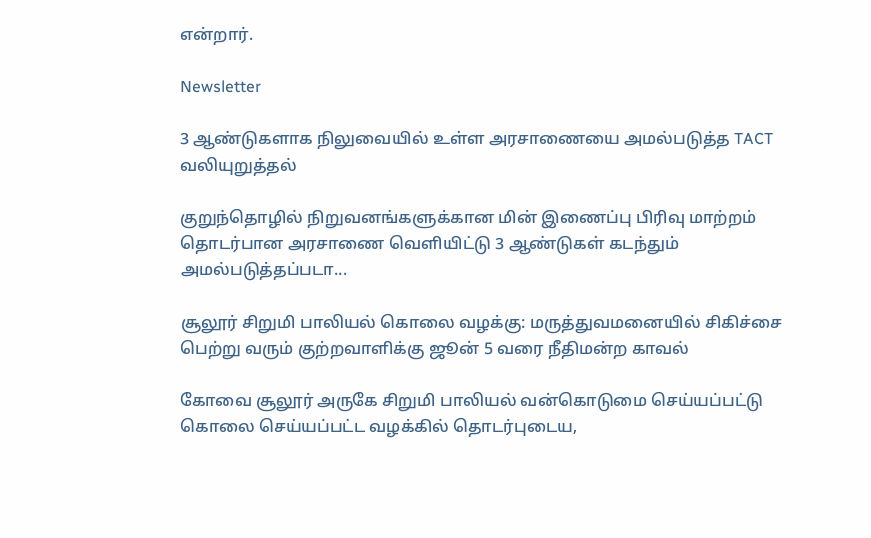என்றார்.

Newsletter

3 ஆண்டுகளாக நிலுவையில் உள்ள அரசாணையை அமல்படுத்த TACT வலியுறுத்தல்

குறுந்தொழில் நிறுவனங்களுக்கான மின் இணைப்பு பிரிவு மாற்றம் தொடர்பான அரசாணை வெளியிட்டு 3 ஆண்டுகள் கடந்தும் அமல்படுத்தப்படா...

சூலூர் சிறுமி பாலியல் கொலை வழக்கு: மருத்துவமனையில் சிகிச்சை பெற்று வரும் குற்றவாளிக்கு ஜூன் 5 வரை நீதிமன்ற காவல்

கோவை சூலூர் அருகே சிறுமி பாலியல் வன்கொடுமை செய்யப்பட்டு கொலை செய்யப்பட்ட வழக்கில் தொடர்புடைய,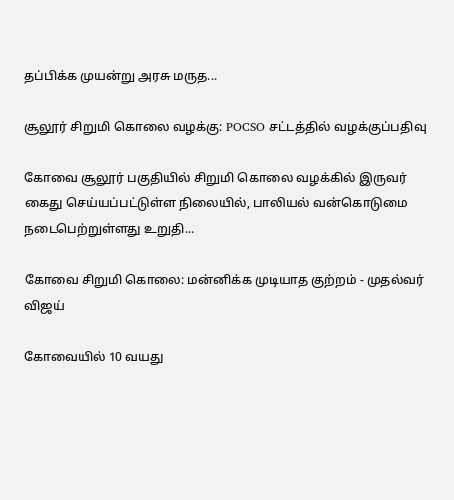தப்பிக்க முயன்று அரசு மருத...

சூலூர் சிறுமி கொலை வழக்கு: POCSO சட்டத்தில் வழக்குப்பதிவு

கோவை சூலூர் பகுதியில் சிறுமி கொலை வழக்கில் இருவர் கைது செய்யப்பட்டுள்ள நிலையில், பாலியல் வன்கொடுமை நடைபெற்றுள்ளது உறுதி...

கோவை சிறுமி கொலை: மன்னிக்க முடியாத குற்றம் - முதல்வர் விஜய்

கோவையில் 10 வயது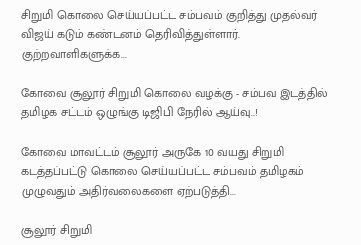சிறுமி கொலை செய்யப்பட்ட சம்பவம் குறித்து முதல்வர் விஜய் கடும் கண்டனம் தெரிவித்துள்ளார். குற்றவாளிகளுக்க...

கோவை சூலூர் சிறுமி கொலை வழக்கு - சம்பவ இடத்தில் தமிழக சட்டம் ஒழுங்கு டிஜிபி நேரில் ஆய்வு..!

கோவை மாவட்டம் சூலூர் அருகே 10 வயது சிறுமி கடத்தப்பட்டு கொலை செய்யப்பட்ட சம்பவம் தமிழகம் முழுவதும் அதிர்வலைகளை ஏற்படுத்தி...

சூலூர் சிறுமி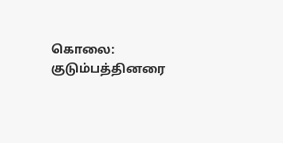கொலை: குடும்பத்தினரை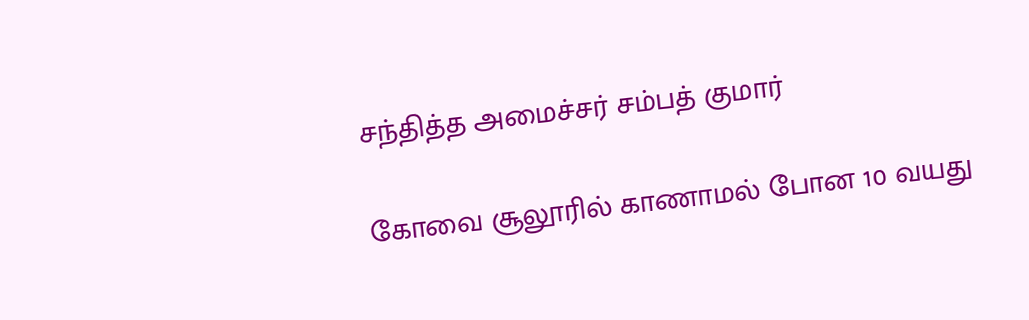சந்தித்த அமைச்சர் சம்பத் குமார்

கோவை சூலூரில் காணாமல் போன 10 வயது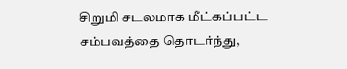சிறுமி சடலமாக மீட்கப்பட்ட சம்பவத்தை தொடர்ந்து,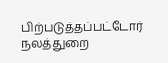பிற்படுத்தப்பட்டோர் நலத்துறை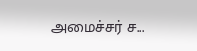அமைச்சர் ச...